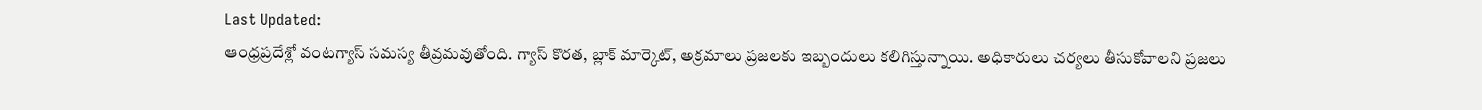Last Updated:
ఆంధ్రప్రదేశ్లో వంటగ్యాస్ సమస్య తీవ్రమవుతోంది. గ్యాస్ కొరత, బ్లాక్ మార్కెట్, అక్రమాలు ప్రజలకు ఇబ్బందులు కలిగిస్తున్నాయి. అధికారులు చర్యలు తీసుకోవాలని ప్రజలు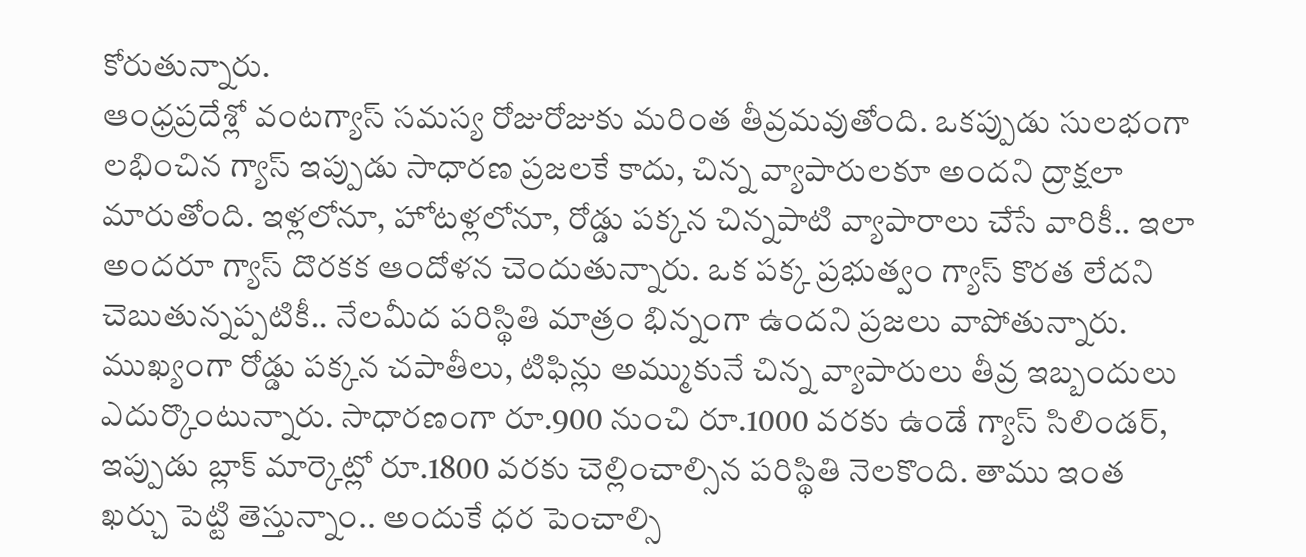కోరుతున్నారు.
ఆంధ్రప్రదేశ్లో వంటగ్యాస్ సమస్య రోజురోజుకు మరింత తీవ్రమవుతోంది. ఒకప్పుడు సులభంగా లభించిన గ్యాస్ ఇప్పుడు సాధారణ ప్రజలకే కాదు, చిన్న వ్యాపారులకూ అందని ద్రాక్షలా మారుతోంది. ఇళ్లలోనూ, హోటళ్లలోనూ, రోడ్డు పక్కన చిన్నపాటి వ్యాపారాలు చేసే వారికీ.. ఇలా అందరూ గ్యాస్ దొరకక ఆందోళన చెందుతున్నారు. ఒక పక్క ప్రభుత్వం గ్యాస్ కొరత లేదని చెబుతున్నప్పటికీ.. నేలమీద పరిస్థితి మాత్రం భిన్నంగా ఉందని ప్రజలు వాపోతున్నారు.
ముఖ్యంగా రోడ్డు పక్కన చపాతీలు, టిఫిన్లు అమ్ముకునే చిన్న వ్యాపారులు తీవ్ర ఇబ్బందులు ఎదుర్కొంటున్నారు. సాధారణంగా రూ.900 నుంచి రూ.1000 వరకు ఉండే గ్యాస్ సిలిండర్, ఇప్పుడు బ్లాక్ మార్కెట్లో రూ.1800 వరకు చెల్లించాల్సిన పరిస్థితి నెలకొంది. తాము ఇంత ఖర్చు పెట్టి తెస్తున్నాం.. అందుకే ధర పెంచాల్సి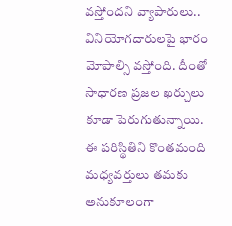వస్తోందని వ్యాపారులు.. వినియోగదారులపై భారం మోపాల్సి వస్తోంది. దీంతో సాధారణ ప్రజల ఖర్చులు కూడా పెరుగుతున్నాయి.
ఈ పరిస్థితిని కొంతమంది మధ్యవర్తులు తమకు అనుకూలంగా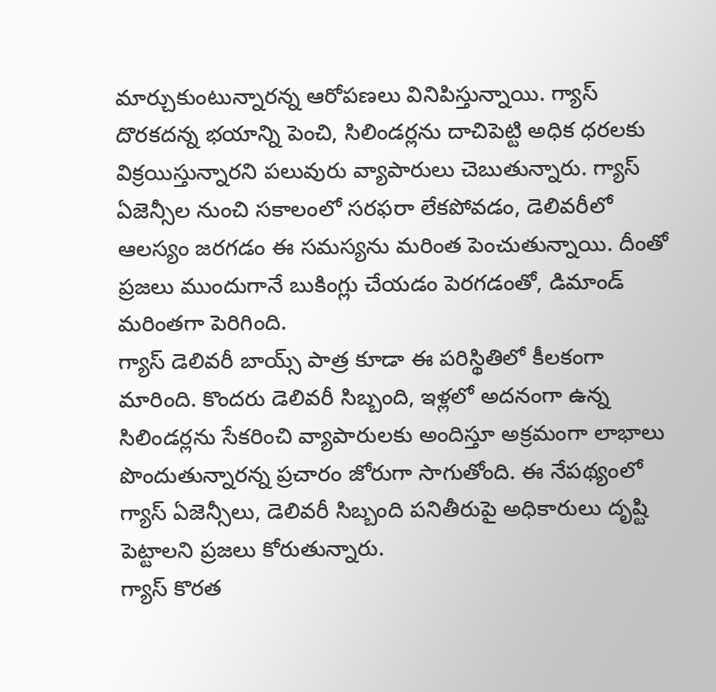మార్చుకుంటున్నారన్న ఆరోపణలు వినిపిస్తున్నాయి. గ్యాస్ దొరకదన్న భయాన్ని పెంచి, సిలిండర్లను దాచిపెట్టి అధిక ధరలకు విక్రయిస్తున్నారని పలువురు వ్యాపారులు చెబుతున్నారు. గ్యాస్ ఏజెన్సీల నుంచి సకాలంలో సరఫరా లేకపోవడం, డెలివరీలో ఆలస్యం జరగడం ఈ సమస్యను మరింత పెంచుతున్నాయి. దీంతో ప్రజలు ముందుగానే బుకింగ్లు చేయడం పెరగడంతో, డిమాండ్ మరింతగా పెరిగింది.
గ్యాస్ డెలివరీ బాయ్స్ పాత్ర కూడా ఈ పరిస్థితిలో కీలకంగా మారింది. కొందరు డెలివరీ సిబ్బంది, ఇళ్లలో అదనంగా ఉన్న సిలిండర్లను సేకరించి వ్యాపారులకు అందిస్తూ అక్రమంగా లాభాలు పొందుతున్నారన్న ప్రచారం జోరుగా సాగుతోంది. ఈ నేపథ్యంలో గ్యాస్ ఏజెన్సీలు, డెలివరీ సిబ్బంది పనితీరుపై అధికారులు దృష్టి పెట్టాలని ప్రజలు కోరుతున్నారు.
గ్యాస్ కొరత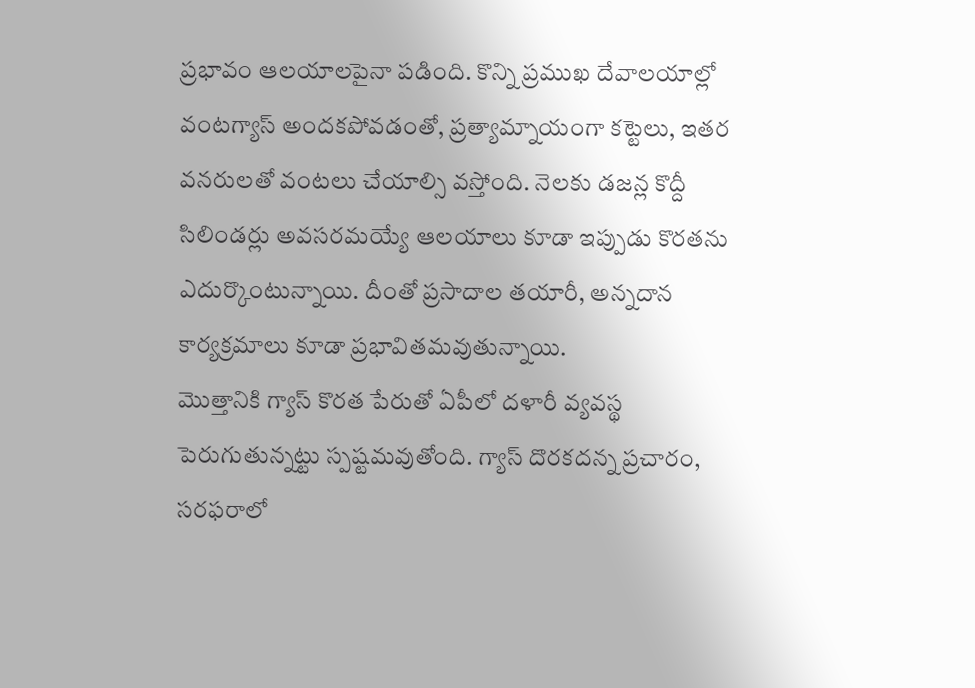ప్రభావం ఆలయాలపైనా పడింది. కొన్ని ప్రముఖ దేవాలయాల్లో వంటగ్యాస్ అందకపోవడంతో, ప్రత్యామ్నాయంగా కట్టెలు, ఇతర వనరులతో వంటలు చేయాల్సి వస్తోంది. నెలకు డజన్ల కొద్దీ సిలిండర్లు అవసరమయ్యే ఆలయాలు కూడా ఇప్పుడు కొరతను ఎదుర్కొంటున్నాయి. దీంతో ప్రసాదాల తయారీ, అన్నదాన కార్యక్రమాలు కూడా ప్రభావితమవుతున్నాయి.
మొత్తానికి గ్యాస్ కొరత పేరుతో ఏపీలో దళారీ వ్యవస్థ పెరుగుతున్నట్టు స్పష్టమవుతోంది. గ్యాస్ దొరకదన్న ప్రచారం, సరఫరాలో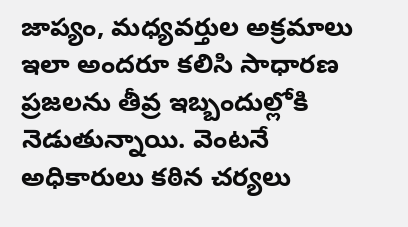జాప్యం, మధ్యవర్తుల అక్రమాలు ఇలా అందరూ కలిసి సాధారణ ప్రజలను తీవ్ర ఇబ్బందుల్లోకి నెడుతున్నాయి. వెంటనే అధికారులు కఠిన చర్యలు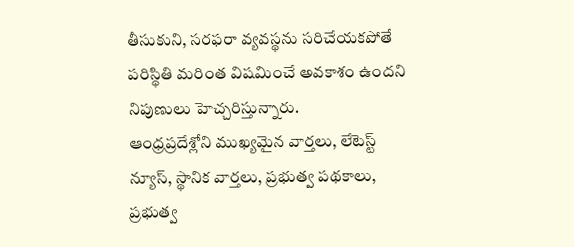తీసుకుని, సరఫరా వ్యవస్థను సరిచేయకపోతే పరిస్థితి మరింత విషమించే అవకాశం ఉందని నిపుణులు హెచ్చరిస్తున్నారు.
ఆంధ్రప్రదేశ్లోని ముఖ్యమైన వార్తలు, లేటెస్ట్ న్యూస్, స్థానిక వార్తలు, ప్రభుత్వ పథకాలు, ప్రభుత్వ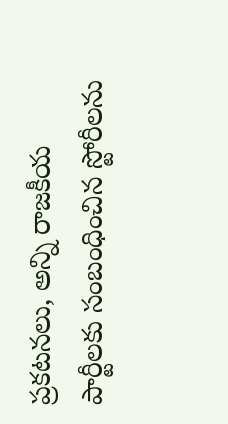ప్రకటనలు, అన్ని రాజకీయ పార్టీలకు సంబంధించిన స్టోరీలను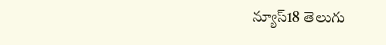న్యూస్18 తెలుగు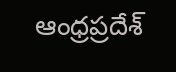ఆంధ్రప్రదేశ్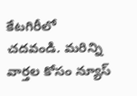కేటగిరీలో చదవండి. మరిన్ని వార్తల కోసం న్యూస్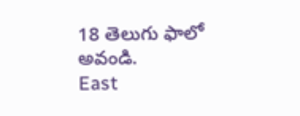18 తెలుగు ఫాలో అవండి.
East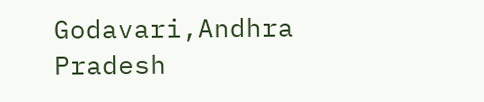Godavari,Andhra Pradesh